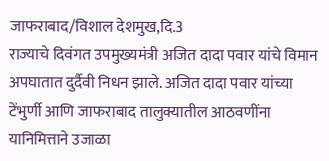जाफराबाद/विशाल देशमुख,दि.3
राज्याचे दिवंगत उपमुख्यमंत्री अजित दादा पवार यांचे विमान अपघातात दुर्दैवी निधन झाले. अजित दादा पवार यांच्या टेंभुर्णी आणि जाफराबाद तालुक्यातील आठवणींना यानिमित्ताने उजाळा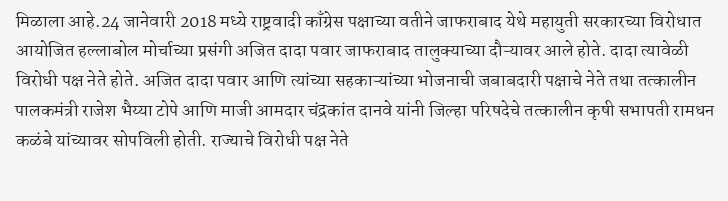मिळाला आहे.24 जानेवारी 2018 मध्ये राष्ट्रवादी काँग्रेस पक्षाच्या वतीने जाफराबाद येथे महायुती सरकारच्या विरोधात आयोजित हल्लाबोल मोर्चाच्या प्रसंगी अजित दादा पवार जाफराबाद तालुक्याच्या दौऱ्यावर आले होते. दादा त्यावेळी विरोधी पक्ष नेते होते. अजित दादा पवार आणि त्यांच्या सहकाऱ्यांच्या भोजनाची जबाबदारी पक्षाचे नेते तथा तत्कालीन पालकमंत्री राजेश भैय्या टोपे आणि माजी आमदार चंद्रकांत दानवे यांनी जिल्हा परिषदेचे तत्कालीन कृषी सभापती रामधन कळंबे यांच्यावर सोपविली होती. राज्याचे विरोधी पक्ष नेते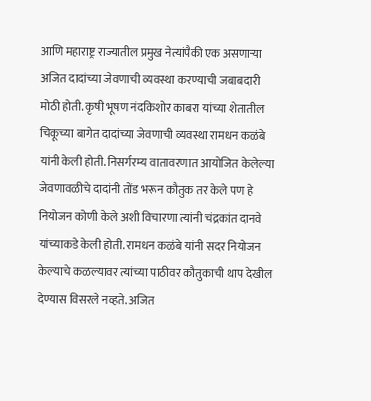आणि महाराष्ट्र राज्यातील प्रमुख नेत्यांपैकी एक असणाऱ्या अजित दादांच्या जेवणाची व्यवस्था करण्याची जबाबदारी मोठी होती. कृषी भूषण नंदकिशोर काबरा यांच्या शेतातील चिकूच्या बागेत दादांच्या जेवणाची व्यवस्था रामधन कळंबे यांनी केली होती. निसर्गरम्य वातावरणात आयोजित केलेल्या जेवणावळीचे दादांनी तोंड भरून कौतुक तर केले पण हे नियोजन कोणी केले अशी विचारणा त्यांनी चंद्रकांत दानवे यांच्याकडे केली होती. रामधन कळंबे यांनी सदर नियोजन केल्याचे कळल्यावर त्यांच्या पाठीवर कौतुकाची थाप देखील देण्यास विसरले नव्हते. अजित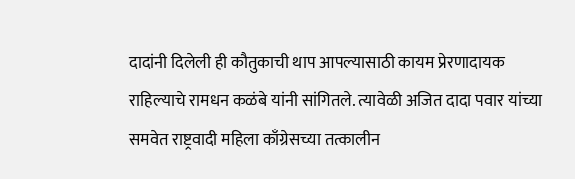दादांनी दिलेली ही कौतुकाची थाप आपल्यासाठी कायम प्रेरणादायक राहिल्याचे रामधन कळंबे यांनी सांगितले. त्यावेळी अजित दादा पवार यांच्या समवेत राष्ट्रवादी महिला काँग्रेसच्या तत्कालीन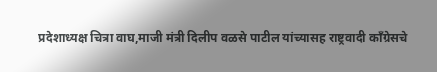प्रदेशाध्यक्ष चित्रा वाघ,माजी मंत्री दिलीप वळसे पाटील यांच्यासह राष्ट्रवादी काँग्रेसचे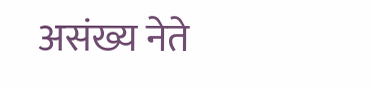असंख्य नेते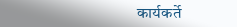कार्यकर्ते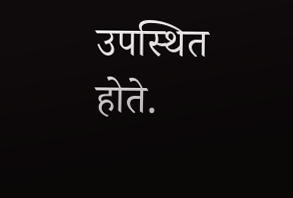उपस्थित होते.